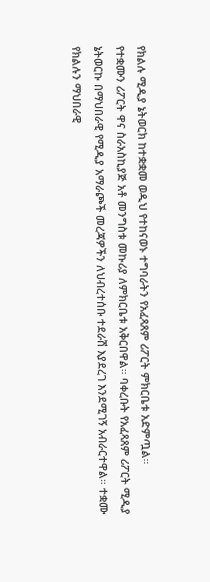የክልሉ ሚዲያ ኔትወርክ ከተቋቋመ ወዲህ የተከናወኑ ተግባራትን የአፈጻጸም ሪፖርት ምክርቤቱ አድምጧል።
የተቋሙን ሪፖርት ዋና ስራአስኪያጅ አቶ መንግስቱ መኩሪያ ለምክርቤቱ አቅርበዋል። ባቀረቡት የአፈጻጸም ሪፖርት ሚዲያ ኔትወርኩ በማህበራዊ የሚዲያ አማራጮች መረጃዎችን ለህብረተሰቡ ተደራሽ እያደረገ እንደሚገኝ አብራርተዋል። ተቋሙ የክልሉን ማህበራዊ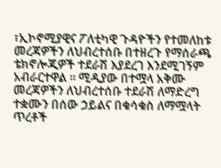፣ኢኮኖሚያዊና ፖለቲካዊ ጉዳዮችን የተመለከቱ መረጃዎችን ለህብረተሰቡ በተዘረጉ የማሰራጫ ቴክኖሎጂዎች ተደራሽ እያደረገ እንደሚገኝም አብራርተዋል ። ሚዲያው በተሟላ አቅሙ መረጃዎችን ለህብረተሰቡ ተደራሽ ለማድረግ ተቋሙን በሰው ኃይልና በቁሳቁስ ለማሟላት ጥረቶች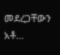መደረጋቸውን አቶ…